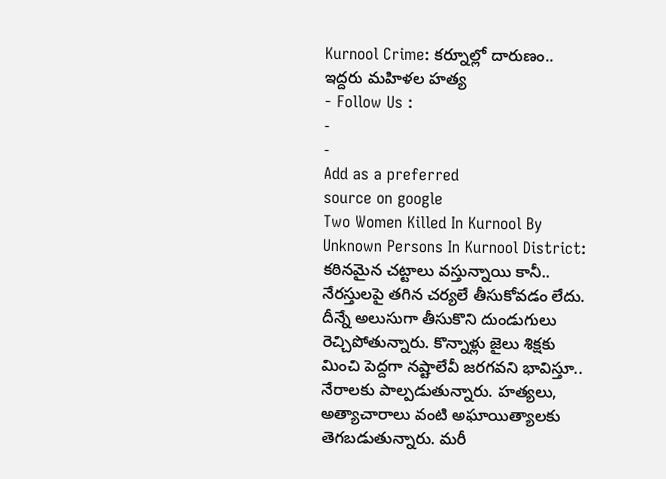Kurnool Crime: కర్నూల్లో దారుణం.. ఇద్దరు మహిళల హత్య
- Follow Us :
-
-
Add as a preferred
source on google
Two Women Killed In Kurnool By Unknown Persons In Kurnool District: కఠినమైన చట్టాలు వస్తున్నాయి కానీ.. నేరస్తులపై తగిన చర్యలే తీసుకోవడం లేదు. దీన్నే అలుసుగా తీసుకొని దుండుగులు రెచ్చిపోతున్నారు. కొన్నాళ్లు జైలు శిక్షకు మించి పెద్దగా నష్టాలేవీ జరగవని భావిస్తూ.. నేరాలకు పాల్పడుతున్నారు. హత్యలు, అత్యాచారాలు వంటి అఘాయిత్యాలకు తెగబడుతున్నారు. మరీ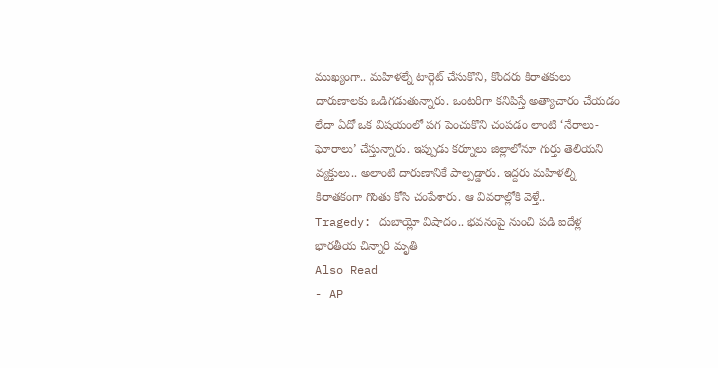ముఖ్యంగా.. మహిళల్నే టార్గెట్ చేసుకొని, కొందరు కిరాతకులు దారుణాలకు ఒడిగడుతున్నారు. ఒంటరిగా కనిపిస్తే అత్యాచారం చేయడం లేదా ఏదో ఒక విషయంలో పగ పెంచుకొని చంపడం లాంటి ‘నేరాలు-ఘోరాలు’ చేస్తున్నారు. ఇప్పుడు కర్నూలు జిల్లాలోనూ గుర్తు తెలియని వ్యక్తులు.. అలాంటి దారుణానికే పాల్పడ్డారు. ఇద్దరు మహిళల్ని కిరాతకంగా గొంతు కోసి చంపేశారు. ఆ వివరాల్లోకి వెళ్తే..
Tragedy: దుబాయ్లో విషాదం.. భవనంపై నుంచి పడి ఐదేళ్ల భారతీయ చిన్నారి మృతి
Also Read
- AP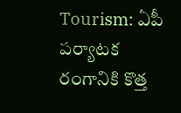Tourism: ఏపీ పర్యాటక రంగానికి కొత్త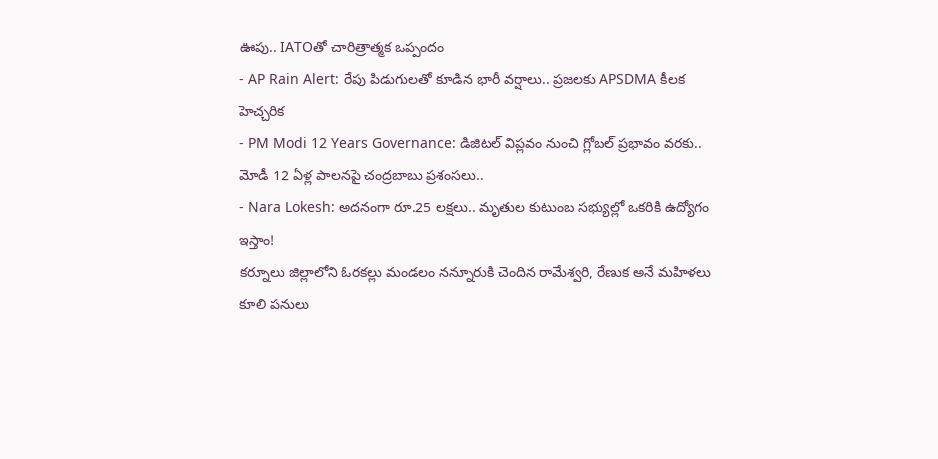ఊపు.. IATOతో చారిత్రాత్మక ఒప్పందం
- AP Rain Alert: రేపు పిడుగులతో కూడిన భారీ వర్షాలు.. ప్రజలకు APSDMA కీలక హెచ్చరిక
- PM Modi 12 Years Governance: డిజిటల్ విప్లవం నుంచి గ్లోబల్ ప్రభావం వరకు.. మోడీ 12 ఏళ్ల పాలనపై చంద్రబాబు ప్రశంసలు..
- Nara Lokesh: అదనంగా రూ.25 లక్షలు.. మృతుల కుటుంబ సభ్యుల్లో ఒకరికి ఉద్యోగం ఇస్తాం!
కర్నూలు జిల్లాలోని ఓరకల్లు మండలం నన్నూరుకి చెందిన రామేశ్వరి, రేణుక అనే మహిళలు కూలి పనులు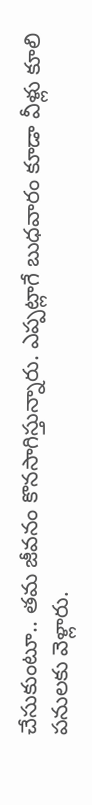చేసుకుంటూ.. తమ జీవనం కొనసాగిస్తున్నారు. ఎప్పట్లాగే బుధవారం కూడా వీళ్లు కూలి పనులకు వెళ్లారు.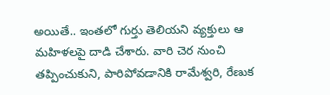అయితే.. ఇంతలో గుర్తు తెలియని వ్యక్తులు ఆ మహిళలపై దాడి చేశారు. వారి చెర నుంచి తప్పించుకుని, పారిపోవడానికి రామేశ్వరి, రేణుక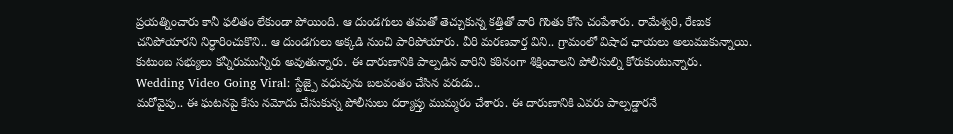ప్రయత్నించారు కానీ ఫలితం లేకుండా పోయింది. ఆ దుండగులు తమతో తెచ్చుకున్న కత్తితో వారి గొంతు కోసి చంపేశారు. రామేశ్వరి, రేణుక చనిపోయారని నిర్ధారించుకొని.. ఆ దుండగులు అక్కడి నుంచి పారిపోయారు. వీరి మరణవార్త విని.. గ్రామంలో విషాద ఛాయలు అలుముకున్నాయి. కుటుంబ సభ్యులు కన్నీరుమున్నీరు అవుతున్నారు. ఈ దారుణానికి పాల్పడిన వారిని కఠినంగా శిక్షించాలని పోలీసుల్ని కోరుకుంటున్నారు.
Wedding Video Going Viral: స్టేజ్పై వధువును బలవంతం చేసిన వరుడు..
మరోవైపు.. ఈ ఘటనపై కేసు నమోదు చేసుకున్న పోలీసులు దర్యాప్తు ముమ్మరం చేశారు. ఈ దారుణానికి ఎవరు పాల్పడ్డారనే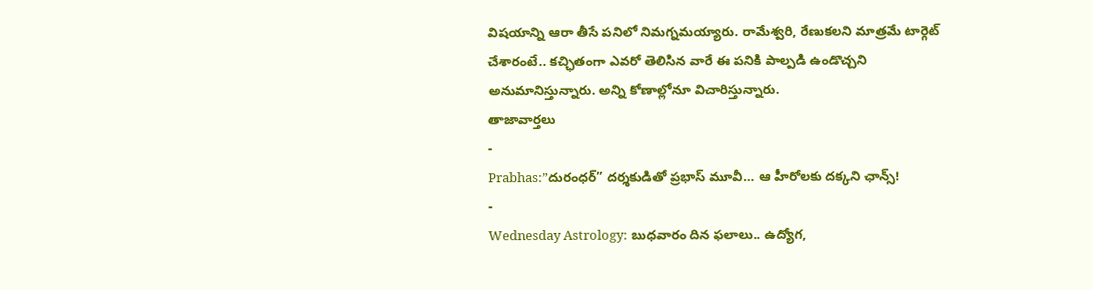విషయాన్ని ఆరా తీసే పనిలో నిమగ్నమయ్యారు. రామేశ్వరి, రేణుకలని మాత్రమే టార్గెట్ చేశారంటే.. కచ్ఛితంగా ఎవరో తెలిసిన వారే ఈ పనికి పాల్పడి ఉండొచ్చని అనుమానిస్తున్నారు. అన్ని కోణాల్లోనూ విచారిస్తున్నారు.
తాజావార్తలు
-
Prabhas:”దురంధర్” దర్శకుడితో ప్రభాస్ మూవీ… ఆ హీరోలకు దక్కని ఛాన్స్!
-
Wednesday Astrology: బుధవారం దిన ఫలాలు.. ఉద్యోగ,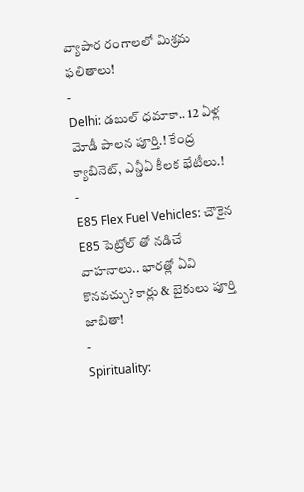వ్యాపార రంగాలలో మిశ్రమ ఫలితాలు!
-
Delhi: డబుల్ ధమాకా.. 12 ఏళ్ల మోడీ పాలన పూర్తి.! కేంద్ర క్యాబినెట్, ఎన్డీఏ కీలక భేటీలు.!
-
E85 Flex Fuel Vehicles: చౌకైన E85 పెట్రోల్ తో నడిచే వాహనాలు.. భారత్లో ఏవి కొనవచ్చు? కార్లు & బైకులు పూర్తి జాబితా!
-
Spirituality: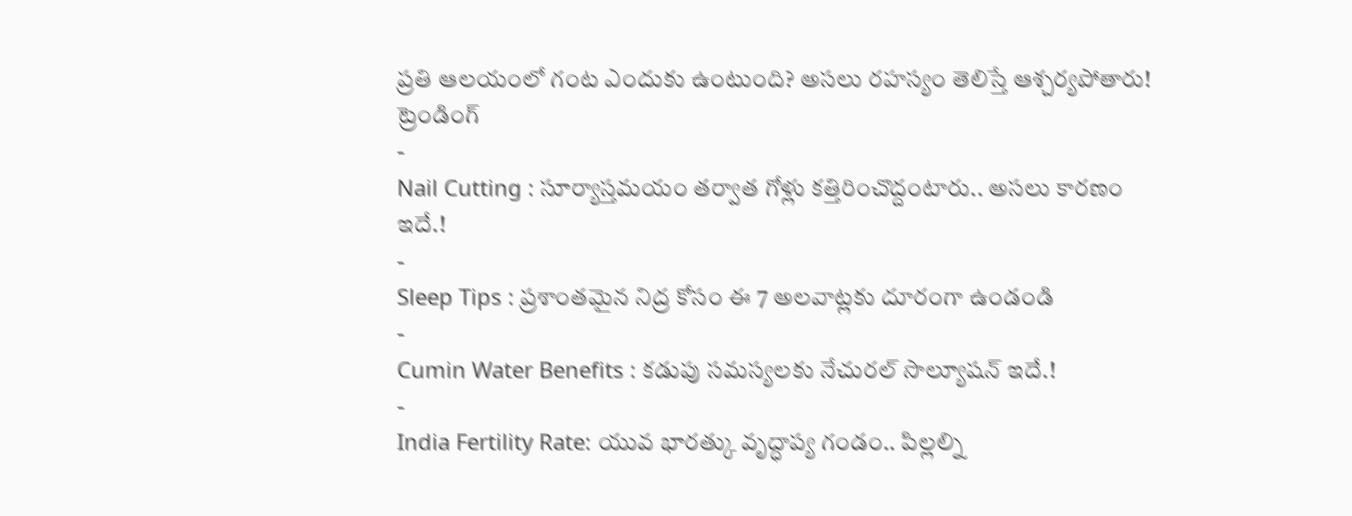ప్రతి ఆలయంలో గంట ఎందుకు ఉంటుంది? అసలు రహస్యం తెలిస్తే ఆశ్చర్యపోతారు!
ట్రెండింగ్
-
Nail Cutting : సూర్యాస్తమయం తర్వాత గోళ్లు కత్తిరించొద్దంటారు.. అసలు కారణం ఇదే.!
-
Sleep Tips : ప్రశాంతమైన నిద్ర కోసం ఈ 7 అలవాట్లకు దూరంగా ఉండండి
-
Cumin Water Benefits : కడుపు సమస్యలకు నేచురల్ సొల్యూషన్ ఇదే.!
-
India Fertility Rate: యువ భారత్కు వృద్ధాప్య గండం.. పిల్లల్ని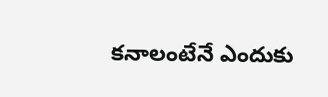కనాలంటేనే ఎందుకు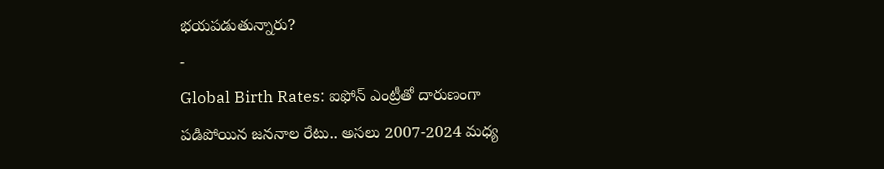భయపడుతున్నారు?
-
Global Birth Rates: ఐఫోన్ ఎంట్రీతో దారుణంగా పడిపోయిన జననాల రేటు.. అసలు 2007-2024 మధ్య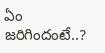ఏం జరిగిందంటే..?